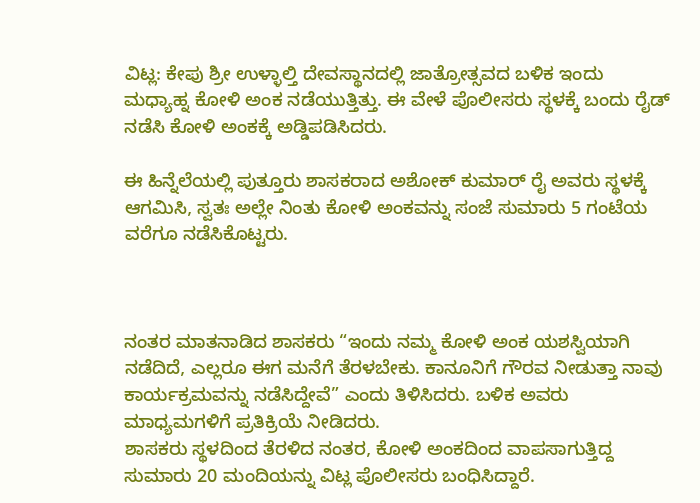ವಿಟ್ಲ: ಕೇಪು ಶ್ರೀ ಉಳ್ಳಾಲ್ತಿ ದೇವಸ್ಥಾನದಲ್ಲಿ ಜಾತ್ರೋತ್ಸವದ ಬಳಿಕ ಇಂದು ಮಧ್ಯಾಹ್ನ ಕೋಳಿ ಅಂಕ ನಡೆಯುತ್ತಿತ್ತು. ಈ ವೇಳೆ ಪೊಲೀಸರು ಸ್ಥಳಕ್ಕೆ ಬಂದು ರೈಡ್ ನಡೆಸಿ ಕೋಳಿ ಅಂಕಕ್ಕೆ ಅಡ್ಡಿಪಡಿಸಿದರು.

ಈ ಹಿನ್ನೆಲೆಯಲ್ಲಿ ಪುತ್ತೂರು ಶಾಸಕರಾದ ಅಶೋಕ್ ಕುಮಾರ್ ರೈ ಅವರು ಸ್ಥಳಕ್ಕೆ ಆಗಮಿಸಿ, ಸ್ವತಃ ಅಲ್ಲೇ ನಿಂತು ಕೋಳಿ ಅಂಕವನ್ನು ಸಂಜೆ ಸುಮಾರು 5 ಗಂಟೆಯ ವರೆಗೂ ನಡೆಸಿಕೊಟ್ಟರು.



ನಂತರ ಮಾತನಾಡಿದ ಶಾಸಕರು “ಇಂದು ನಮ್ಮ ಕೋಳಿ ಅಂಕ ಯಶಸ್ವಿಯಾಗಿ ನಡೆದಿದೆ, ಎಲ್ಲರೂ ಈಗ ಮನೆಗೆ ತೆರಳಬೇಕು. ಕಾನೂನಿಗೆ ಗೌರವ ನೀಡುತ್ತಾ ನಾವು ಕಾರ್ಯಕ್ರಮವನ್ನು ನಡೆಸಿದ್ದೇವೆ” ಎಂದು ತಿಳಿಸಿದರು. ಬಳಿಕ ಅವರು ಮಾಧ್ಯಮಗಳಿಗೆ ಪ್ರತಿಕ್ರಿಯೆ ನೀಡಿದರು.
ಶಾಸಕರು ಸ್ಥಳದಿಂದ ತೆರಳಿದ ನಂತರ, ಕೋಳಿ ಅಂಕದಿಂದ ವಾಪಸಾಗುತ್ತಿದ್ದ ಸುಮಾರು 20 ಮಂದಿಯನ್ನು ವಿಟ್ಲ ಪೊಲೀಸರು ಬಂಧಿಸಿದ್ದಾರೆ.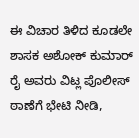ಈ ವಿಚಾರ ತಿಳಿದ ಕೂಡಲೇ ಶಾಸಕ ಅಶೋಕ್ ಕುಮಾರ್ ರೈ ಅವರು ವಿಟ್ಲ ಪೊಲೀಸ್ ಠಾಣೆಗೆ ಭೇಟಿ ನೀಡಿ,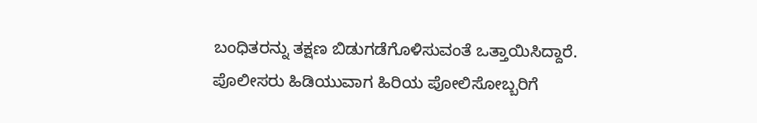ಬಂಧಿತರನ್ನು ತಕ್ಷಣ ಬಿಡುಗಡೆಗೊಳಿಸುವಂತೆ ಒತ್ತಾಯಿಸಿದ್ದಾರೆ.
ಪೊಲೀಸರು ಹಿಡಿಯುವಾಗ ಹಿರಿಯ ಪೋಲಿಸೋಬ್ಬರಿಗೆ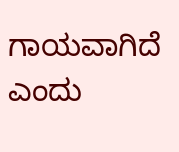ಗಾಯವಾಗಿದೆ ಎಂದು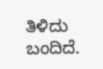ತಿಳಿದು ಬಂದಿದೆ.